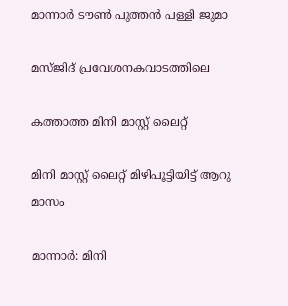മാന്നാർ ടൗൺ പുത്തൻ പള്ളി ജുമാ

മസ്ജിദ് പ്രവേശനകവാടത്തിലെ

കത്താത്ത മിനി മാസ്റ്റ് ലൈറ്റ്

മിനി മാസ്റ്റ് ലൈറ്റ് മിഴിപൂട്ടിയിട്ട് ആറു മാസം

മാന്നാർ: മിനി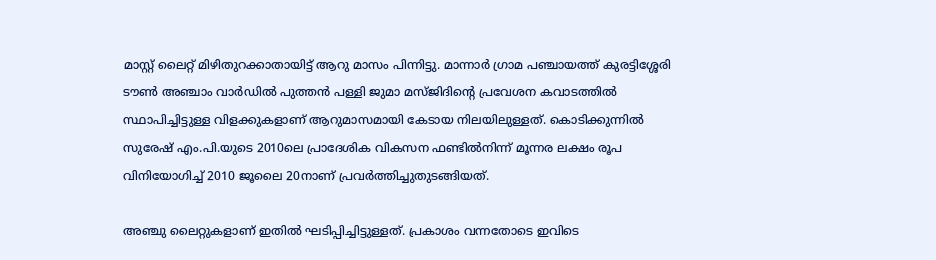മാസ്റ്റ് ലൈറ്റ് മിഴിതുറക്കാതായിട്ട് ആറു മാസം പിന്നിട്ടു. മാന്നാർ ഗ്രാമ പഞ്ചായത്ത് കുരട്ടിശ്ശേരി ടൗൺ അഞ്ചാം വാർഡിൽ പുത്തൻ പള്ളി ജുമാ മസ്ജിദിന്‍റെ പ്രവേശന കവാടത്തിൽ സ്ഥാപിച്ചിട്ടുള്ള വിളക്കുകളാണ് ആറുമാസമായി കേടായ നിലയിലുള്ളത്. കൊടിക്കുന്നിൽ സുരേഷ് എം.പി.യുടെ 2010ലെ പ്രാദേശിക വികസന ഫണ്ടിൽനിന്ന് മൂന്നര ലക്ഷം രൂപ വിനിയോഗിച്ച് 2010 ജൂലൈ 20നാണ് പ്രവർത്തിച്ചുതുടങ്ങിയത്.

അഞ്ചു ലൈറ്റുകളാണ് ഇതിൽ ഘടിപ്പിച്ചിട്ടുള്ളത്. പ്രകാശം വന്നതോടെ ഇവിടെ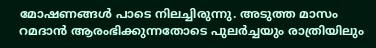മോഷണങ്ങൾ പാടെ നിലച്ചിരുന്നു. അടുത്ത മാസം റമദാൻ ആരംഭിക്കുന്നതോടെ പുലർച്ചയും രാത്രിയിലും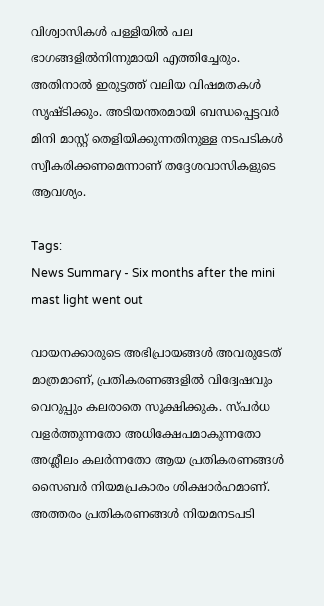വിശ്വാസികൾ പള്ളിയിൽ പല ഭാഗങ്ങളിൽനിന്നുമായി എത്തിച്ചേരും. അതിനാൽ ഇരുട്ടത്ത് വലിയ വിഷമതകൾ സൃഷ്ടിക്കും. അടിയന്തരമായി ബന്ധപ്പെട്ടവർ മിനി മാസ്റ്റ് തെളിയിക്കുന്നതിനുള്ള നടപടികൾ സ്വീകരിക്കണമെന്നാണ് തദ്ദേശവാസികളുടെ ആവശ്യം.

Tags:
News Summary - Six months after the mini mast light went out

വായനക്കാരുടെ അഭിപ്രായങ്ങള്‍ അവരുടേത് മാത്രമാണ്, പ്രതികരണങ്ങളിൽ വിദ്വേഷവും വെറുപ്പും കലരാതെ സൂക്ഷിക്കുക. സ്പർധ വളർത്തുന്നതോ അധിക്ഷേപമാകുന്നതോ അശ്ലീലം കലർന്നതോ ആയ പ്രതികരണങ്ങൾ സൈബർ നിയമപ്രകാരം ശിക്ഷാർഹമാണ്. അത്തരം പ്രതികരണങ്ങൾ നിയമനടപടി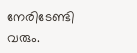നേരിടേണ്ടി വരും.